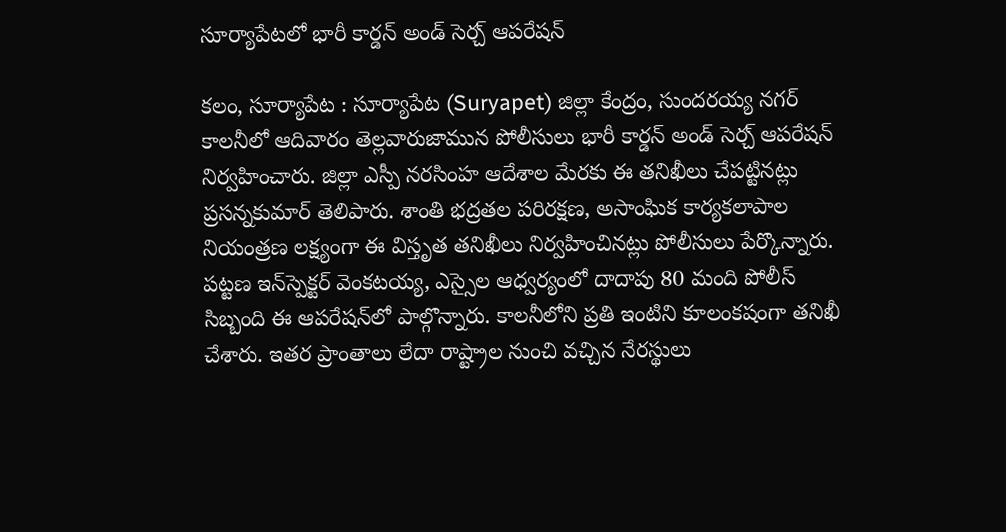సూర్యాపేటలో భారీ కార్డన్ అండ్ సెర్చ్ ఆపరేషన్

కలం, సూర్యాపేట : సూర్యాపేట (Suryapet) జిల్లా కేంద్రం, సుందరయ్య నగర్ కాలనీలో ఆదివారం తెల్లవారుజామున పోలీసులు భారీ కార్డన్ అండ్ సెర్చ్ ఆపరేషన్ నిర్వహించారు. జిల్లా ఎస్పీ నరసింహ ఆదేశాల మేరకు ఈ తనిఖీలు చేపట్టినట్లు ప్రసన్నకుమార్ తెలిపారు. శాంతి భద్రతల పరిరక్షణ, అసాంఘిక కార్యకలాపాల నియంత్రణ లక్ష్యంగా ఈ విస్తృత తనిఖీలు నిర్వహించినట్లు పోలీసులు పేర్కొన్నారు. పట్టణ ఇన్‌స్పెక్టర్ వెంకటయ్య, ఎస్సైల ఆధ్వర్యంలో దాదాపు 80 మంది పోలీస్ సిబ్బంది ఈ ఆపరేషన్‌లో పాల్గొన్నారు. కాలనీలోని ప్రతి ఇంటిని కూలంకషంగా తనిఖీ చేశారు. ఇతర ప్రాంతాలు లేదా రాష్ట్రాల నుంచి వచ్చిన నేరస్థులు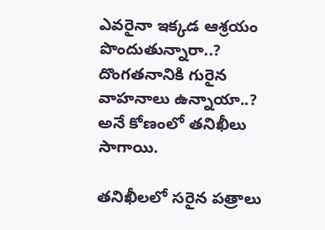ఎవరైనా ఇక్కడ ఆశ్రయం పొందుతున్నారా..? దొంగతనానికి గురైన వాహనాలు ఉన్నాయా..? అనే కోణంలో తనిఖీలు సాగాయి.

తనిఖీలలో సరైన పత్రాలు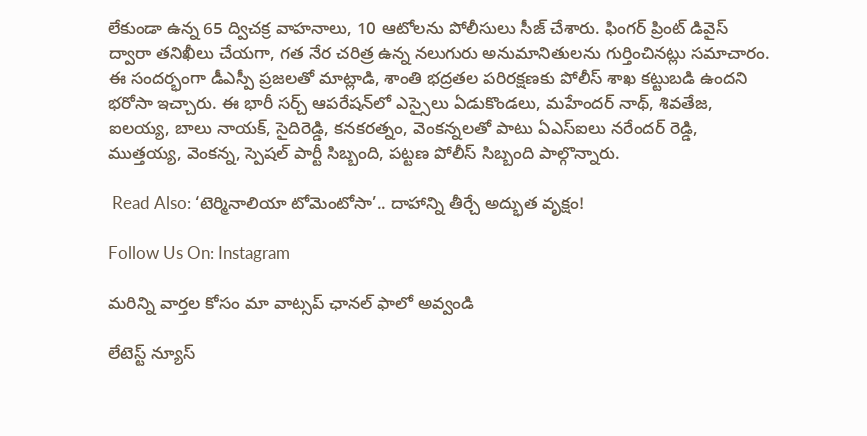లేకుండా ఉన్న 65 ద్విచక్ర వాహనాలు, 10 ఆటోలను పోలీసులు సీజ్ చేశారు. ఫింగర్ ప్రింట్ డివైస్ ద్వారా తనిఖీలు చేయగా, గత నేర చరిత్ర ఉన్న నలుగురు అనుమానితులను గుర్తించినట్లు సమాచారం. ఈ సందర్భంగా డీఎస్పీ ప్రజలతో మాట్లాడి, శాంతి భద్రతల పరిరక్షణకు పోలీస్ శాఖ కట్టుబడి ఉందని భరోసా ఇచ్చారు. ఈ భారీ సర్చ్ ఆపరేషన్‌లో ఎస్సైలు ఏడుకొండలు, మహేందర్ నాథ్, శివతేజ, ఐలయ్య, బాలు నాయక్, సైదిరెడ్డి, కనకరత్నం, వెంకన్నలతో పాటు ఏఎస్ఐలు నరేందర్ రెడ్డి, ముత్తయ్య, వెంకన్న, స్పెషల్ పార్టీ సిబ్బంది, పట్టణ పోలీస్ సిబ్బంది పాల్గొన్నారు.

 Read Also: ‘టెర్మినాలియా టోమెంటోసా’.. దాహాన్ని తీర్చే అద్భుత వృక్షం!

Follow Us On: Instagram

మ‌రిన్ని వార్త‌ల కోసం మా వాట్స‌ప్ ఛాన‌ల్ ఫాలో అవ్వండి

లేటెస్ట్ న్యూస్‌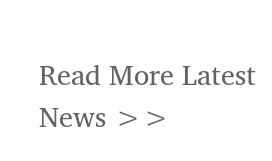Read More Latest News >>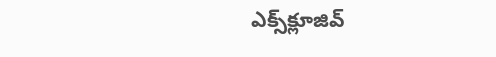ఎక్స్‌క్లూజివ్‌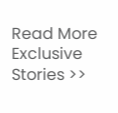Read More Exclusive Stories >>